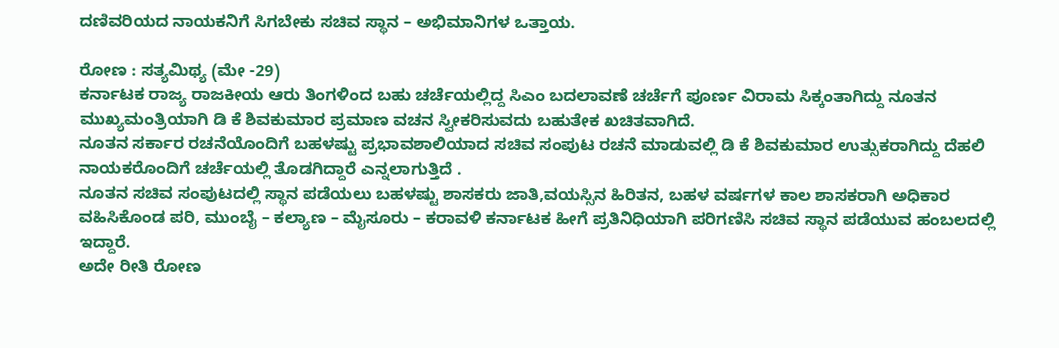ದಣಿವರಿಯದ ನಾಯಕನಿಗೆ ಸಿಗಬೇಕು ಸಚಿವ ಸ್ಥಾನ – ಅಭಿಮಾನಿಗಳ ಒತ್ತಾಯ.

ರೋಣ : ಸತ್ಯಮಿಥ್ಯ (ಮೇ -29)
ಕರ್ನಾಟಕ ರಾಜ್ಯ ರಾಜಕೀಯ ಆರು ತಿಂಗಳಿಂದ ಬಹು ಚರ್ಚೆಯಲ್ಲಿದ್ದ ಸಿಎಂ ಬದಲಾವಣೆ ಚರ್ಚೆಗೆ ಪೂರ್ಣ ವಿರಾಮ ಸಿಕ್ಕಂತಾಗಿದ್ದು ನೂತನ ಮುಖ್ಯಮಂತ್ರಿಯಾಗಿ ಡಿ ಕೆ ಶಿವಕುಮಾರ ಪ್ರಮಾಣ ವಚನ ಸ್ವೀಕರಿಸುವದು ಬಹುತೇಕ ಖಚಿತವಾಗಿದೆ.
ನೂತನ ಸರ್ಕಾರ ರಚನೆಯೊಂದಿಗೆ ಬಹಳಷ್ಟು ಪ್ರಭಾವಶಾಲಿಯಾದ ಸಚಿವ ಸಂಪುಟ ರಚನೆ ಮಾಡುವಲ್ಲಿ ಡಿ ಕೆ ಶಿವಕುಮಾರ ಉತ್ಸುಕರಾಗಿದ್ದು ದೆಹಲಿ ನಾಯಕರೊಂದಿಗೆ ಚರ್ಚೆಯಲ್ಲಿ ತೊಡಗಿದ್ದಾರೆ ಎನ್ನಲಾಗುತ್ತಿದೆ .
ನೂತನ ಸಚಿವ ಸಂಪುಟದಲ್ಲಿ ಸ್ಥಾನ ಪಡೆಯಲು ಬಹಳಷ್ಟು ಶಾಸಕರು ಜಾತಿ,ವಯಸ್ಸಿನ ಹಿರಿತನ, ಬಹಳ ವರ್ಷಗಳ ಕಾಲ ಶಾಸಕರಾಗಿ ಅಧಿಕಾರ ವಹಿಸಿಕೊಂಡ ಪರಿ, ಮುಂಬೈ – ಕಲ್ಯಾಣ – ಮೈಸೂರು – ಕರಾವಳಿ ಕರ್ನಾಟಕ ಹೀಗೆ ಪ್ರತಿನಿಧಿಯಾಗಿ ಪರಿಗಣಿಸಿ ಸಚಿವ ಸ್ಥಾನ ಪಡೆಯುವ ಹಂಬಲದಲ್ಲಿ ಇದ್ದಾರೆ.
ಅದೇ ರೀತಿ ರೋಣ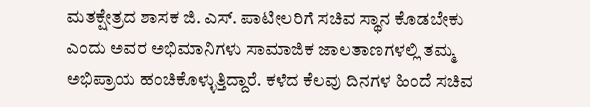ಮತಕ್ಷೇತ್ರದ ಶಾಸಕ ಜಿ. ಎಸ್. ಪಾಟೀಲರಿಗೆ ಸಚಿವ ಸ್ಥಾನ ಕೊಡಬೇಕು ಎಂದು ಅವರ ಅಭಿಮಾನಿಗಳು ಸಾಮಾಜಿಕ ಜಾಲತಾಣಗಳಲ್ಲಿ ತಮ್ಮ ಅಭಿಪ್ರಾಯ ಹಂಚಿಕೊಳ್ಳುತ್ತಿದ್ದಾರೆ. ಕಳೆದ ಕೆಲವು ದಿನಗಳ ಹಿಂದೆ ಸಚಿವ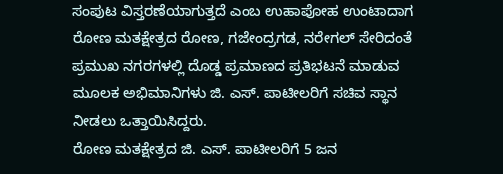ಸಂಪುಟ ವಿಸ್ತರಣೆಯಾಗುತ್ತದೆ ಎಂಬ ಉಹಾಪೋಹ ಉಂಟಾದಾಗ ರೋಣ ಮತಕ್ಷೇತ್ರದ ರೋಣ, ಗಜೇಂದ್ರಗಡ, ನರೇಗಲ್ ಸೇರಿದಂತೆ ಪ್ರಮುಖ ನಗರಗಳಲ್ಲಿ ದೊಡ್ಡ ಪ್ರಮಾಣದ ಪ್ರತಿಭಟನೆ ಮಾಡುವ ಮೂಲಕ ಅಭಿಮಾನಿಗಳು ಜಿ. ಎಸ್. ಪಾಟೀಲರಿಗೆ ಸಚಿವ ಸ್ಥಾನ ನೀಡಲು ಒತ್ತಾಯಿಸಿದ್ದರು.
ರೋಣ ಮತಕ್ಷೇತ್ರದ ಜಿ. ಎಸ್. ಪಾಟೀಲರಿಗೆ 5 ಜನ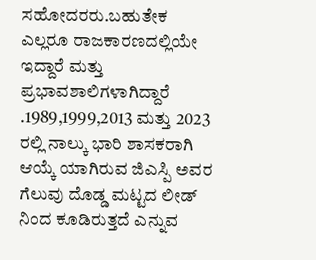ಸಹೋದರರು.ಬಹುತೇಕ ಎಲ್ಲರೂ ರಾಜಕಾರಣದಲ್ಲಿಯೇ ಇದ್ದಾರೆ ಮತ್ತು ಪ್ರಭಾವಶಾಲಿಗಳಾಗಿದ್ದಾರೆ .1989,1999,2013 ಮತ್ತು 2023 ರಲ್ಲಿ ನಾಲ್ಕು ಭಾರಿ ಶಾಸಕರಾಗಿ ಆಯ್ಕೆ ಯಾಗಿರುವ ಜಿಎಸ್ಪಿ ಅವರ ಗೆಲುವು ದೊಡ್ಡ ಮಟ್ಟದ ಲೀಡ್ ನಿಂದ ಕೂಡಿರುತ್ತದೆ ಎನ್ನುವ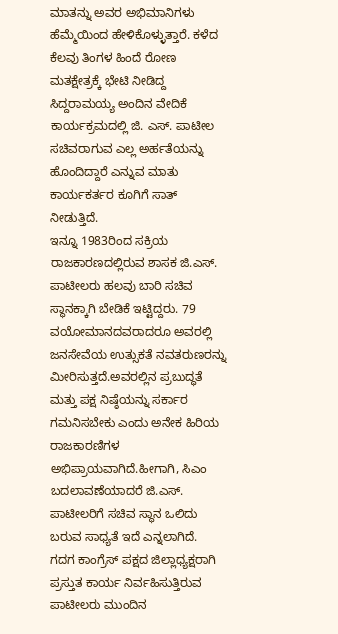ಮಾತನ್ನು ಅವರ ಅಭಿಮಾನಿಗಳು ಹೆಮ್ಮೆಯಿಂದ ಹೇಳಿಕೊಳ್ಳುತ್ತಾರೆ. ಕಳೆದ ಕೆಲವು ತಿಂಗಳ ಹಿಂದೆ ರೋಣ ಮತಕ್ಷೇತ್ರಕ್ಕೆ ಭೇಟಿ ನೀಡಿದ್ದ ಸಿದ್ದರಾಮಯ್ಯ ಅಂದಿನ ವೇದಿಕೆ ಕಾರ್ಯಕ್ರಮದಲ್ಲಿ ಜಿ. ಎಸ್. ಪಾಟೀಲ ಸಚಿವರಾಗುವ ಎಲ್ಲ ಅರ್ಹತೆಯನ್ನು ಹೊಂದಿದ್ದಾರೆ ಎನ್ನುವ ಮಾತು ಕಾರ್ಯಕರ್ತರ ಕೂಗಿಗೆ ಸಾತ್ ನೀಡುತ್ತಿದೆ.
ಇನ್ನೂ 1983ರಿಂದ ಸಕ್ರಿಯ ರಾಜಕಾರಣದಲ್ಲಿರುವ ಶಾಸಕ ಜಿ.ಎಸ್. ಪಾಟೀಲರು ಹಲವು ಬಾರಿ ಸಚಿವ ಸ್ಥಾನಕ್ಕಾಗಿ ಬೇಡಿಕೆ ಇಟ್ಟಿದ್ದರು. 79 ವಯೋಮಾನದವರಾದರೂ ಅವರಲ್ಲಿ ಜನಸೇವೆಯ ಉತ್ಸುಕತೆ ನವತರುಣರನ್ನು ಮೀರಿಸುತ್ತದೆ.ಅವರಲ್ಲಿನ ಪ್ರಬುದ್ಧತೆ ಮತ್ತು ಪಕ್ಷ ನಿಷ್ಠೆಯನ್ನು ಸರ್ಕಾರ ಗಮನಿಸಬೇಕು ಎಂದು ಅನೇಕ ಹಿರಿಯ ರಾಜಕಾರಣಿಗಳ ಅಭಿಪ್ರಾಯವಾಗಿದೆ.ಹೀಗಾಗಿ, ಸಿಎಂ ಬದಲಾವಣೆಯಾದರೆ ಜಿ.ಎಸ್. ಪಾಟೀಲರಿಗೆ ಸಚಿವ ಸ್ಥಾನ ಒಲಿದು ಬರುವ ಸಾಧ್ಯತೆ ಇದೆ ಎನ್ನಲಾಗಿದೆ.
ಗದಗ ಕಾಂಗ್ರೆಸ್ ಪಕ್ಷದ ಜಿಲ್ಲಾಧ್ಯಕ್ಷರಾಗಿ ಪ್ರಸ್ತುತ ಕಾರ್ಯ ನಿರ್ವಹಿಸುತ್ತಿರುವ ಪಾಟೀಲರು ಮುಂದಿನ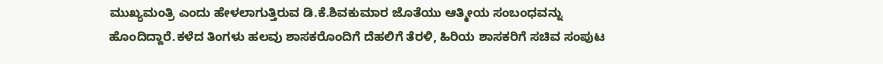ಮುಖ್ಯಮಂತ್ರಿ ಎಂದು ಹೇಳಲಾಗುತ್ತಿರುವ ಡಿ.ಕೆ.ಶಿವಕುಮಾರ ಜೊತೆಯು ಆತ್ಮೀಯ ಸಂಬಂಧವನ್ನು ಹೊಂದಿದ್ದಾರೆ.ಕಳೆದ ತಿಂಗಳು ಹಲವು ಶಾಸಕರೊಂದಿಗೆ ದೆಹಲಿಗೆ ತೆರಳಿ, ಹಿರಿಯ ಶಾಸಕರಿಗೆ ಸಚಿವ ಸಂಪುಟ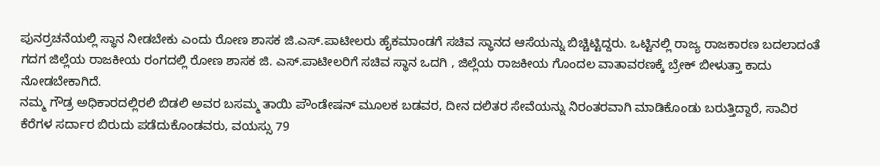ಪುನರ್ರಚನೆಯಲ್ಲಿ ಸ್ಥಾನ ನೀಡಬೇಕು ಎಂದು ರೋಣ ಶಾಸಕ ಜಿ.ಎಸ್.ಪಾಟೀಲರು ಹೈಕಮಾಂಡಗೆ ಸಚಿವ ಸ್ಥಾನದ ಆಸೆಯನ್ನು ಬಿಚ್ಚಿಟ್ಟಿದ್ದರು. ಒಟ್ಟಿನಲ್ಲಿ ರಾಜ್ಯ ರಾಜಕಾರಣ ಬದಲಾದಂತೆ ಗದಗ ಜಿಲ್ಲೆಯ ರಾಜಕೀಯ ರಂಗದಲ್ಲಿ ರೋಣ ಶಾಸಕ ಜಿ. ಎಸ್.ಪಾಟೀಲರಿಗೆ ಸಚಿವ ಸ್ಥಾನ ಒದಗಿ , ಜಿಲ್ಲೆಯ ರಾಜಕೀಯ ಗೊಂದಲ ವಾತಾವರಣಕ್ಕೆ ಬ್ರೇಕ್ ಬೀಳುತ್ತಾ ಕಾದು ನೋಡಬೇಕಾಗಿದೆ.
ನಮ್ಮ ಗೌಡ್ರ ಅಧಿಕಾರದಲ್ಲಿರಲಿ ಬಿಡಲಿ ಅವರ ಬಸಮ್ಮ ತಾಯಿ ಪೌಂಡೇಷನ್ ಮೂಲಕ ಬಡವರ, ದೀನ ದಲಿತರ ಸೇವೆಯನ್ನು ನಿರಂತರವಾಗಿ ಮಾಡಿಕೊಂಡು ಬರುತ್ತಿದ್ದಾರೆ, ಸಾವಿರ ಕೆರೆಗಳ ಸರ್ದಾರ ಬಿರುದು ಪಡೆದುಕೊಂಡವರು, ವಯಸ್ಸು 79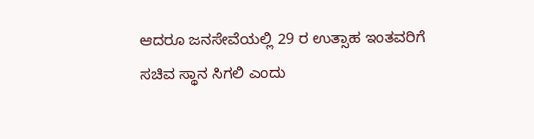ಆದರೂ ಜನಸೇವೆಯಲ್ಲಿ 29 ರ ಉತ್ಸಾಹ ಇಂತವರಿಗೆ ಸಚಿವ ಸ್ಥಾನ ಸಿಗಲಿ ಎಂದು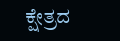ಕ್ಷೇತ್ರದ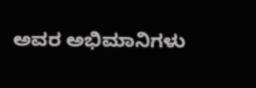ಅವರ ಅಭಿಮಾನಿಗಳು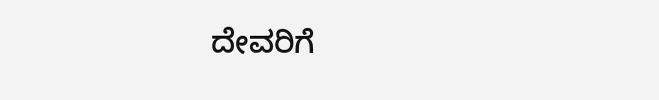ದೇವರಿಗೆ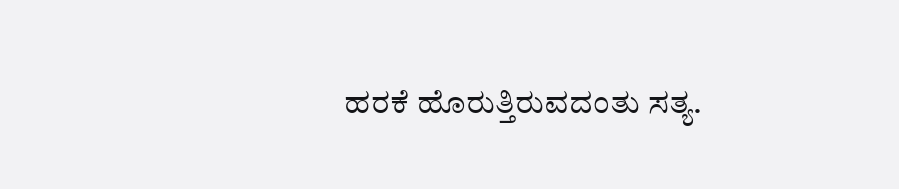ಹರಕೆ ಹೊರುತ್ತಿರುವದಂತು ಸತ್ಯ.